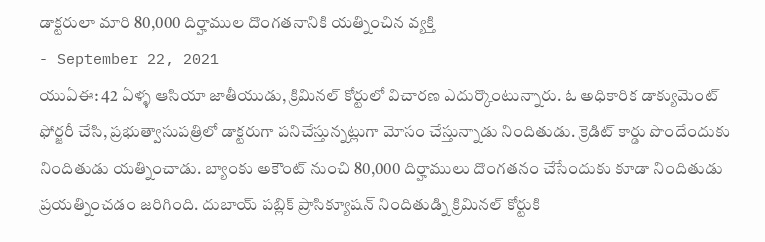డాక్టరులా మారి 80,000 దిర్హాముల దొంగతనానికి యత్నించిన వ్యక్తి
- September 22, 2021
యుఏఈ: 42 ఏళ్ళ ఆసియా జాతీయుడు, క్రిమినల్ కోర్టులో విచారణ ఎదుర్కొంటున్నారు. ఓ అధికారిక డాక్యుమెంట్ ఫోర్జరీ చేసి, ప్రభుత్వాసుపత్రిలో డాక్టరుగా పనిచేస్తున్నట్లుగా మోసం చేస్తున్నాడు నిందితుడు. క్రెడిట్ కార్డు పొందేందుకు నిందితుడు యత్నించాడు. బ్యాంకు అకౌంట్ నుంచి 80,000 దిర్హాములు దొంగతనం చేసేందుకు కూడా నిందితుడు ప్రయత్నించడం జరిగింది. దుబాయ్ పబ్లిక్ ప్రాసిక్యూషన్ నిందితుడ్ని క్రిమినల్ కోర్టుకి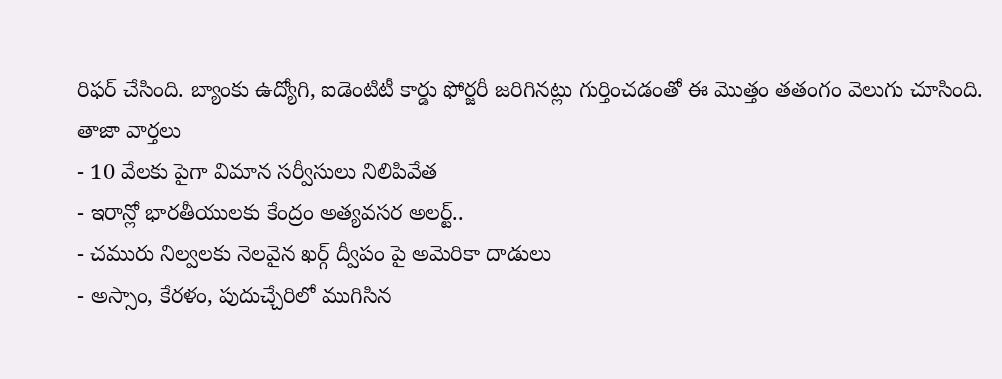రిఫర్ చేసింది. బ్యాంకు ఉద్యోగి, ఐడెంటిటీ కార్డు ఫోర్జరీ జరిగినట్లు గుర్తించడంతో ఈ మొత్తం తతంగం వెలుగు చూసింది.
తాజా వార్తలు
- 10 వేలకు పైగా విమాన సర్వీసులు నిలిపివేత
- ఇరాన్లో భారతీయులకు కేంద్రం అత్యవసర అలర్ట్..
- చమురు నిల్వలకు నెలవైన ఖర్గ్ ద్వీపం పై అమెరికా దాడులు
- అస్సాం, కేరళం, పుదుచ్చేరిలో ముగిసిన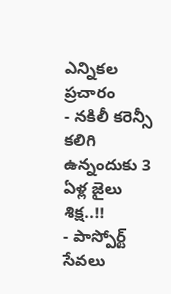ఎన్నికల ప్రచారం
- నకిలీ కరెన్సీ కలిగి ఉన్నందుకు 3 ఏళ్ల జైలు శిక్ష..!!
- పాస్పోర్ట్ సేవలు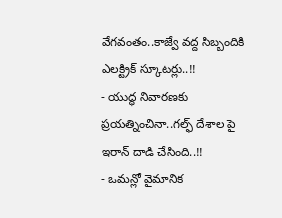వేగవంతం..కాజ్వే వద్ద సిబ్బందికి ఎలక్ట్రిక్ స్కూటర్లు..!!
- యుద్ధ నివారణకు ప్రయత్నించినా..గల్ఫ్ దేశాల పై ఇరాన్ దాడి చేసింది..!!
- ఒమన్లో వైమానిక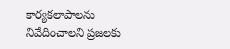కార్యకలాపాలను నివేదించాలని ప్రజలకు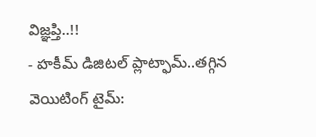విజ్ఞప్తి..!!
- హకీమ్ డిజిటల్ ప్లాట్ఫామ్..తగ్గిన వెయిటింగ్ టైమ్: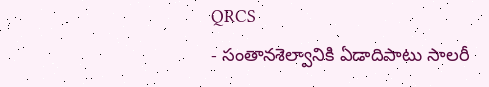QRCS
- సంతానశెల్వానికి ఏడాదిపాటు సాలరీ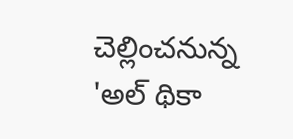చెల్లించనున్న 'అల్ థికా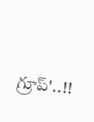గ్రూప్'..!!